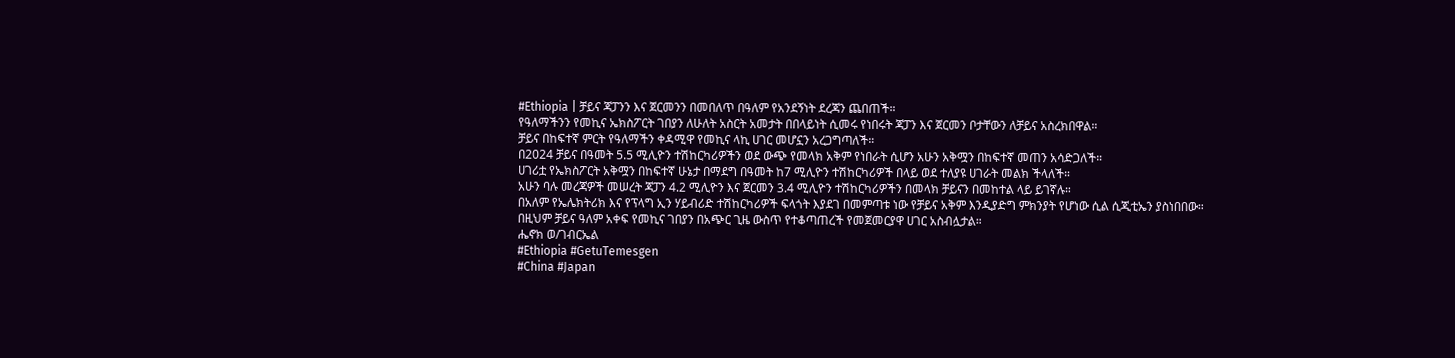#Ethiopia | ቻይና ጃፓንን እና ጀርመንን በመበለጥ በዓለም የአንደኝነት ደረጃን ጨበጠች።
የዓለማችንን የመኪና ኤክስፖርት ገበያን ለሁለት አስርት አመታት በበላይነት ሲመሩ የነበሩት ጃፓን እና ጀርመን ቦታቸውን ለቻይና አስረክበዋል።
ቻይና በከፍተኛ ምርት የዓለማችን ቀዳሚዋ የመኪና ላኪ ሀገር መሆኗን አረጋግጣለች።
በ2024 ቻይና በዓመት 5.5 ሚሊዮን ተሽከርካሪዎችን ወደ ውጭ የመላክ አቅም የነበራት ሲሆን አሁን አቅሟን በከፍተኛ መጠን አሳድጋለች።
ሀገሪቷ የኤክስፖርት አቅሟን በከፍተኛ ሁኔታ በማደግ በዓመት ከ7 ሚሊዮን ተሽከርካሪዎች በላይ ወደ ተለያዩ ሀገራት መልክ ችላለች።
አሁን ባሉ መረጃዎች መሠረት ጃፓን 4.2 ሚሊዮን እና ጀርመን 3.4 ሚሊዮን ተሽከርካሪዎችን በመላክ ቻይናን በመከተል ላይ ይገኛሉ።
በአለም የኤሌክትሪክ እና የፕላግ ኢን ሃይብሪድ ተሽከርካሪዎች ፍላጎት እያደገ በመምጣቱ ነው የቻይና አቅም እንዲያድግ ምክንያት የሆነው ሲል ሲጂቲኤን ያስነበበው።
በዚህም ቻይና ዓለም አቀፍ የመኪና ገበያን በአጭር ጊዜ ውስጥ የተቆጣጠረች የመጀመርያዋ ሀገር አስብሏታል።
ሔኖክ ወ/ገብርኤል
#Ethiopia #GetuTemesgen
#China #Japan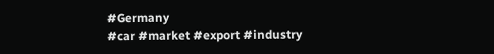#Germany
#car #market #export #industry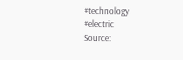#technology #electric
Source: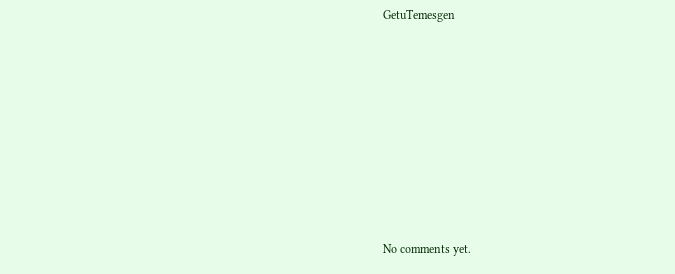GetuTemesgen









No comments yet.